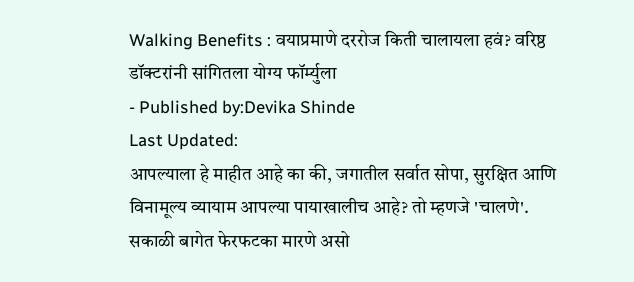Walking Benefits : वयाप्रमाणे दररोज किती चालायला हवं? वरिष्ठ डॉक्टरांनी सांगितला योग्य फॉर्म्युला
- Published by:Devika Shinde
Last Updated:
आपल्याला हे माहीत आहे का की, जगातील सर्वात सोपा, सुरक्षित आणि विनामूल्य व्यायाम आपल्या पायाखालीच आहे? तो म्हणजे 'चालणे'. सकाळी बागेत फेरफटका मारणे असो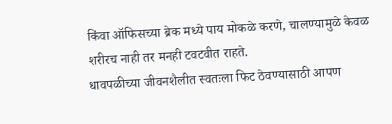किंवा ऑफिसच्या ब्रेक मध्ये पाय मोकळे करणे, चालण्यामुळे केवळ शरीरच नाही तर मनही टवटवीत राहते.
धावपळीच्या जीवनशैलीत स्वतःला फिट ठेवण्यासाठी आपण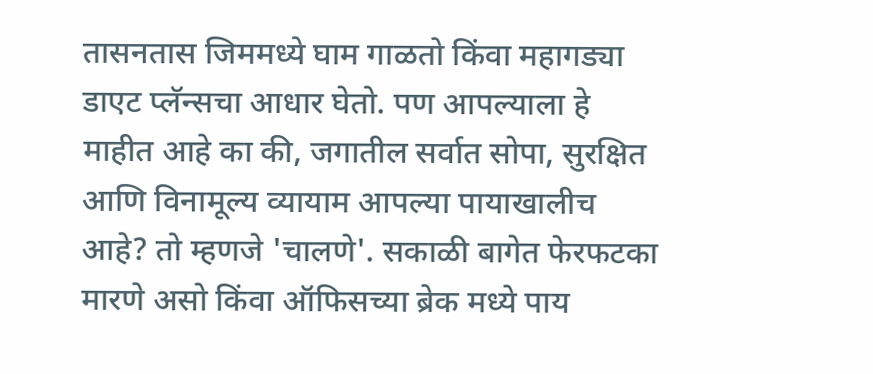तासनतास जिममध्ये घाम गाळतो किंवा महागड्या डाएट प्लॅन्सचा आधार घेतो. पण आपल्याला हे माहीत आहे का की, जगातील सर्वात सोपा, सुरक्षित आणि विनामूल्य व्यायाम आपल्या पायाखालीच आहे? तो म्हणजे 'चालणे'. सकाळी बागेत फेरफटका मारणे असो किंवा ऑफिसच्या ब्रेक मध्ये पाय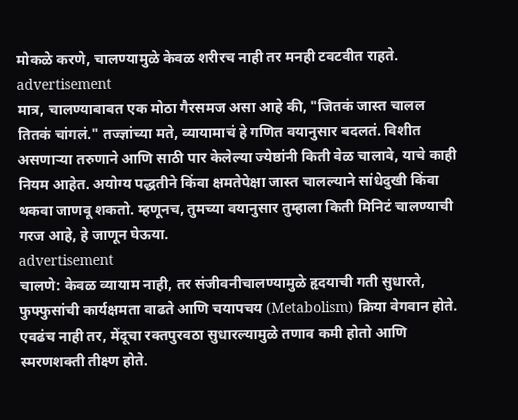मोकळे करणे, चालण्यामुळे केवळ शरीरच नाही तर मनही टवटवीत राहते.
advertisement
मात्र, चालण्याबाबत एक मोठा गैरसमज असा आहे की, "जितकं जास्त चालल तितकं चांगलं." तज्ज्ञांच्या मते, व्यायामाचं हे गणित वयानुसार बदलतं. विशीत असणाऱ्या तरुणाने आणि साठी पार केलेल्या ज्येष्ठांनी किती वेळ चालावे, याचे काही नियम आहेत. अयोग्य पद्धतीने किंवा क्षमतेपेक्षा जास्त चालल्याने सांधेदुखी किंवा थकवा जाणवू शकतो. म्हणूनच, तुमच्या वयानुसार तुम्हाला किती मिनिटं चालण्याची गरज आहे, हे जाणून घेऊया.
advertisement
चालणे: केवळ व्यायाम नाही, तर संजीवनीचालण्यामुळे हृदयाची गती सुधारते, फुफ्फुसांची कार्यक्षमता वाढते आणि चयापचय (Metabolism) क्रिया वेगवान होते. एवढंच नाही तर, मेंदूचा रक्तपुरवठा सुधारल्यामुळे तणाव कमी होतो आणि स्मरणशक्ती तीक्ष्ण होते.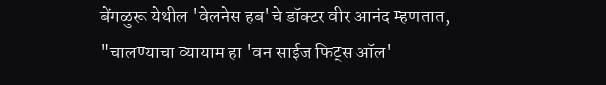बेंगळुरू येथील 'वेलनेस हब'चे डॉक्टर वीर आनंद म्हणतात, "चालण्याचा व्यायाम हा 'वन साईज फिट्स ऑल'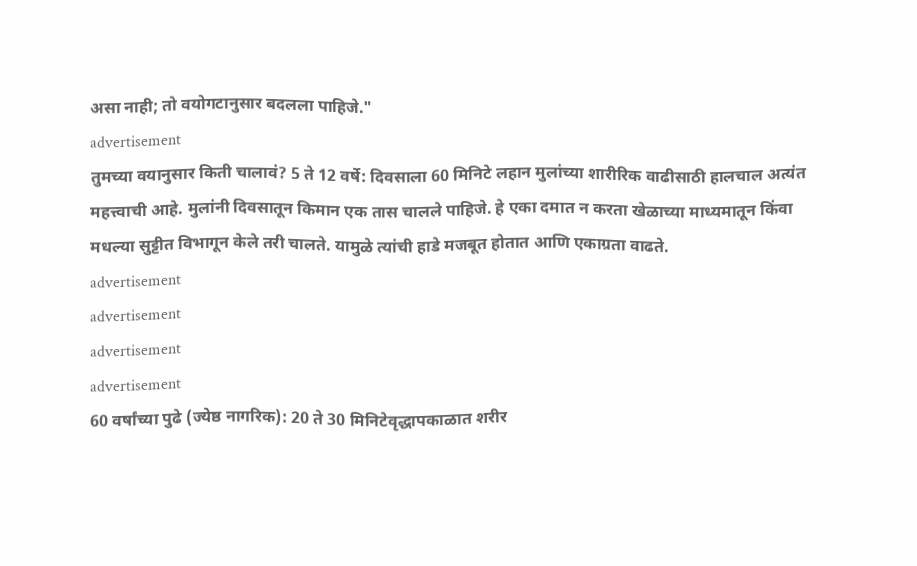असा नाही; तो वयोगटानुसार बदलला पाहिजे."
advertisement
तुमच्या वयानुसार किती चालावं? 5 ते 12 वर्षे: दिवसाला 60 मिनिटे लहान मुलांच्या शारीरिक वाढीसाठी हालचाल अत्यंत महत्त्वाची आहे. मुलांनी दिवसातून किमान एक तास चालले पाहिजे. हे एका दमात न करता खेळाच्या माध्यमातून किंवा मधल्या सुट्टीत विभागून केले तरी चालते. यामुळे त्यांची हाडे मजबूत होतात आणि एकाग्रता वाढते.
advertisement
advertisement
advertisement
advertisement
60 वर्षांच्या पुढे (ज्येष्ठ नागरिक): 20 ते 30 मिनिटेवृद्धापकाळात शरीर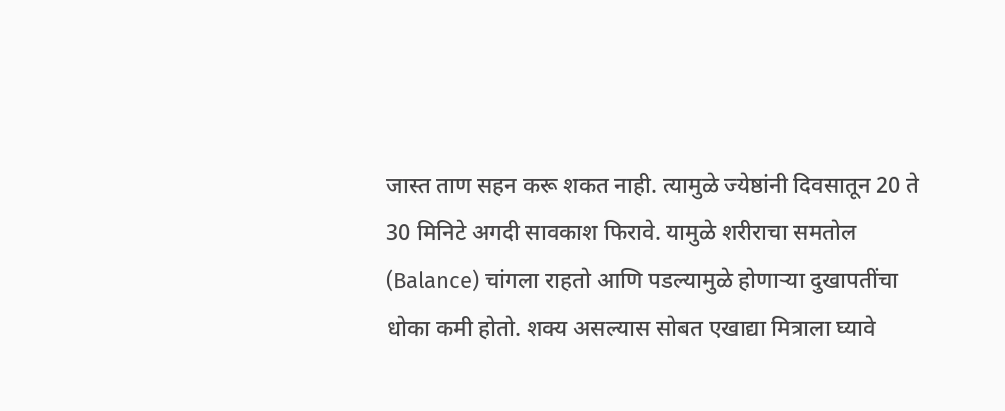जास्त ताण सहन करू शकत नाही. त्यामुळे ज्येष्ठांनी दिवसातून 20 ते 30 मिनिटे अगदी सावकाश फिरावे. यामुळे शरीराचा समतोल (Balance) चांगला राहतो आणि पडल्यामुळे होणाऱ्या दुखापतींचा धोका कमी होतो. शक्य असल्यास सोबत एखाद्या मित्राला घ्यावे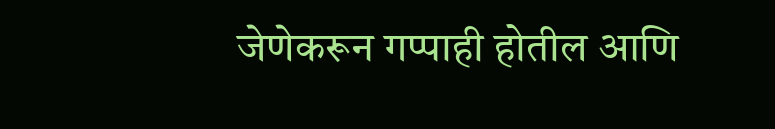जेणेकरून गप्पाही होतील आणि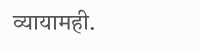व्यायामही.